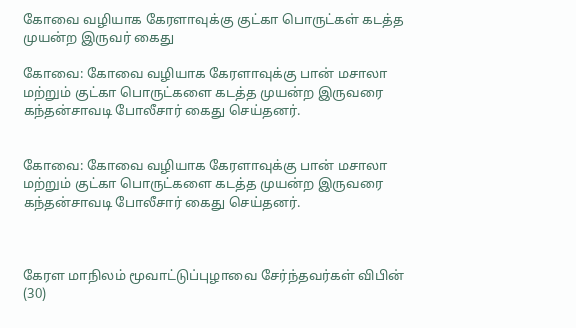கோவை வழியாக கேரளாவுக்கு குட்கா பொருட்கள் கடத்த முயன்ற இருவர் கைது

கோவை: கோவை வழியாக கேரளாவுக்கு பான் மசாலா மற்றும் குட்கா பொருட்களை கடத்த முயன்ற இருவரை கந்தன்சாவடி போலீசார் கைது செய்தனர்.


கோவை: கோவை வழியாக கேரளாவுக்கு பான் மசாலா மற்றும் குட்கா பொருட்களை கடத்த முயன்ற இருவரை கந்தன்சாவடி போலீசார் கைது செய்தனர்.



கேரள மாநிலம் மூவாட்டுப்புழாவை சேர்ந்தவர்கள் விபின் (30)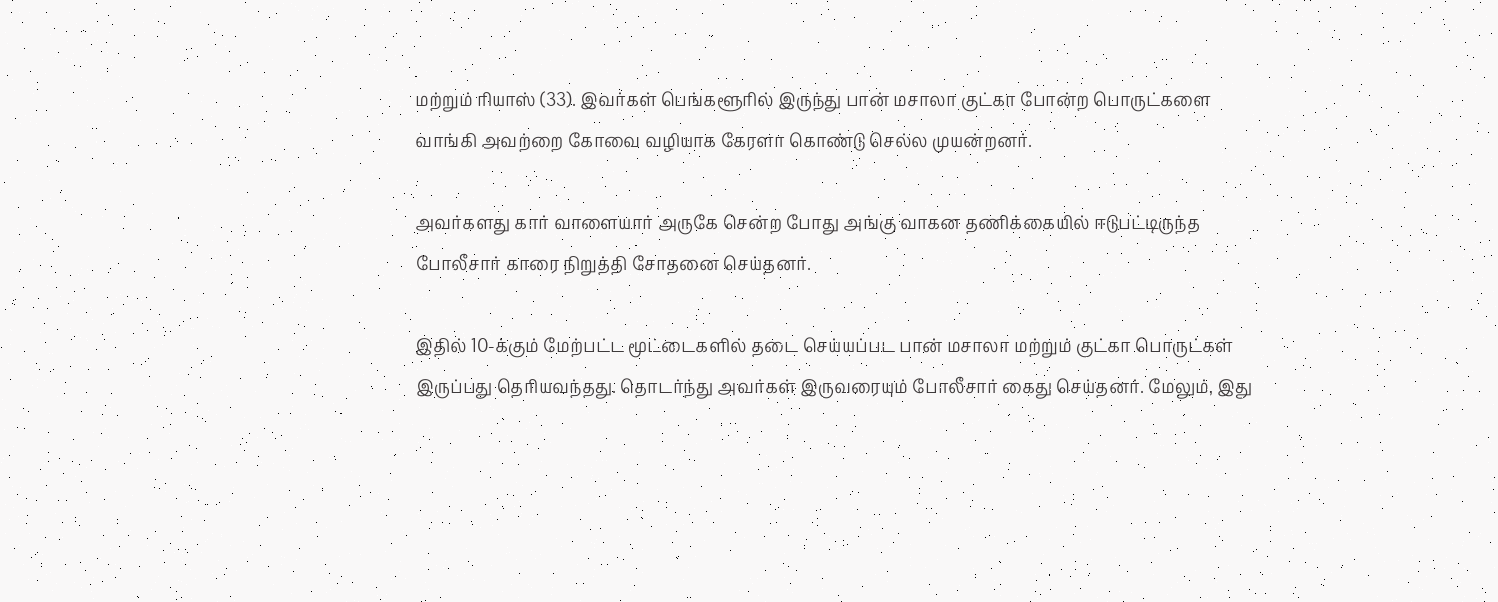மற்றும் ரியாஸ் (33). இவர்கள் பெங்களூரில் இருந்து பான் மசாலா குட்கா போன்ற பொருட்களை வாங்கி அவற்றை கோவை வழியாக கேரளா கொண்டு செல்ல முயன்றனர்.

அவர்களது கார் வாளையார் அருகே சென்ற போது அங்கு வாகன தணிக்கையில் ஈடுபட்டிருந்த போலீசார் காரை நிறுத்தி சோதனை செய்தனர்.

இதில் 10-க்கும் மேற்பட்ட மூட்டைகளில் தடை செய்யப்பட பான் மசாலா மற்றும் குட்கா பொருட்கள் இருப்பது தெரியவந்தது. தொடர்ந்து அவர்கள் இருவரையும் போலீசார் கைது செய்தனர். மேலும், இது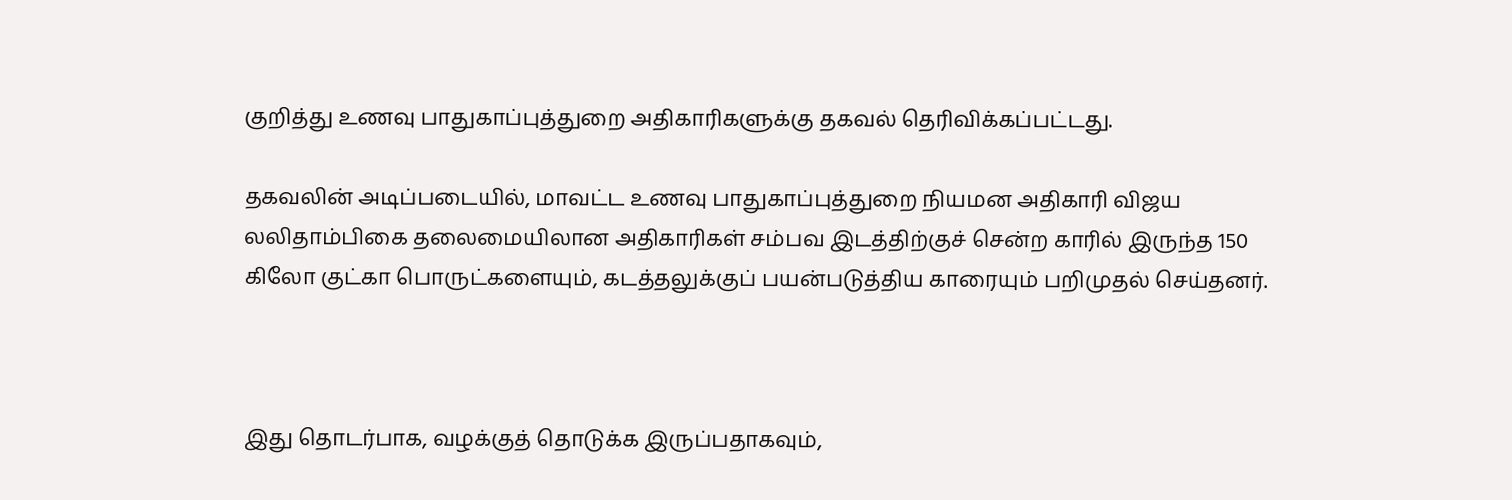குறித்து உணவு பாதுகாப்புத்துறை அதிகாரிகளுக்கு தகவல் தெரிவிக்கப்பட்டது.

தகவலின் அடிப்படையில், மாவட்ட உணவு பாதுகாப்புத்துறை நியமன அதிகாரி விஜய லலிதாம்பிகை தலைமையிலான அதிகாரிகள் சம்பவ இடத்திற்குச் சென்ற காரில் இருந்த 150 கிலோ குட்கா பொருட்களையும், கடத்தலுக்குப் பயன்படுத்திய காரையும் பறிமுதல் செய்தனர்.



இது தொடர்பாக, வழக்குத் தொடுக்க இருப்பதாகவும்,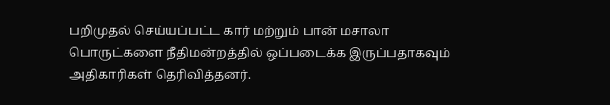பறிமுதல் செய்யப்பட்ட கார் மற்றும் பான் மசாலா பொருட்களை நீதிமன்றத்தில் ஒப்படைக்க இருப்பதாகவும் அதிகாரிகள் தெரிவித்தனர்.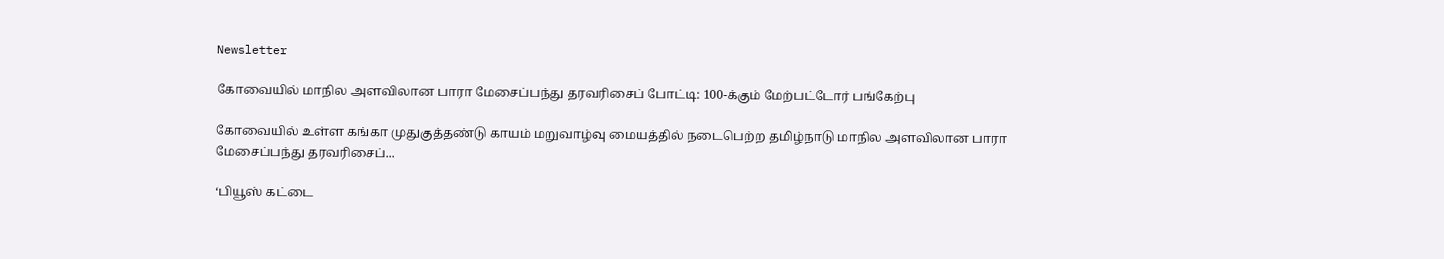Newsletter

கோவையில் மாநில அளவிலான பாரா மேசைப்பந்து தரவரிசைப் போட்டி: 100-க்கும் மேற்பட்டோர் பங்கேற்பு

கோவையில் உள்ள கங்கா முதுகுத்தண்டு காயம் மறுவாழ்வு மையத்தில் நடைபெற்ற தமிழ்நாடு மாநில அளவிலான பாரா மேசைப்பந்து தரவரிசைப்...

‘பியூஸ் கட்டை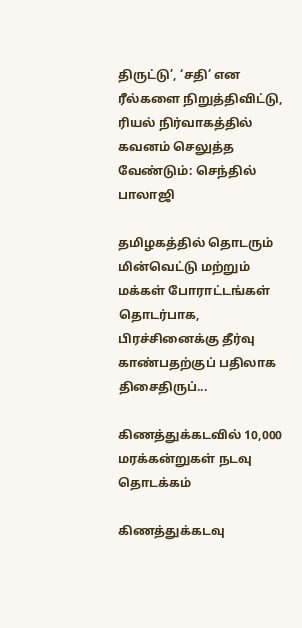திருட்டு’, ‘சதி’ என ரீல்களை நிறுத்திவிட்டு, ரியல் நிர்வாகத்தில் கவனம் செலுத்த வேண்டும்: செந்தில் பாலாஜி

தமிழகத்தில் தொடரும் மின்வெட்டு மற்றும் மக்கள் போராட்டங்கள் தொடர்பாக, பிரச்சினைக்கு தீர்வு காண்பதற்குப் பதிலாக திசைதிருப்...

கிணத்துக்கடவில் 10,000 மரக்கன்றுகள் நடவு தொடக்கம்

கிணத்துக்கடவு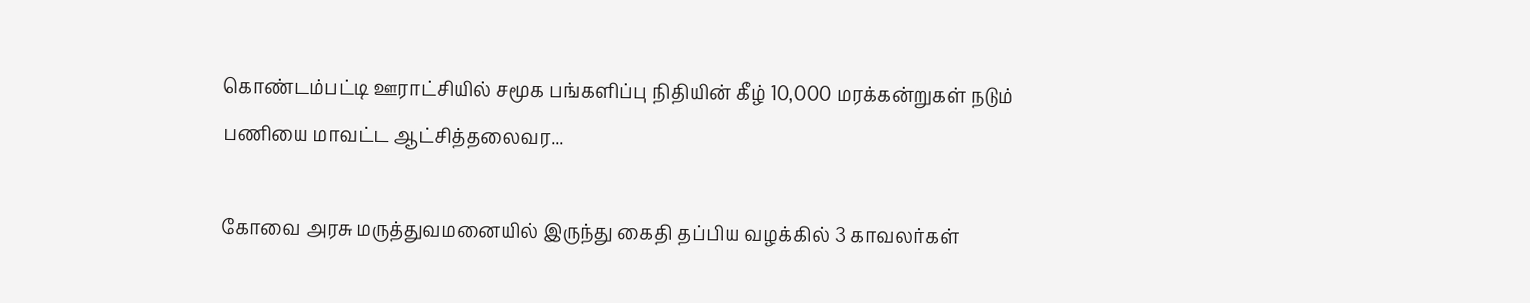கொண்டம்பட்டி ஊராட்சியில் சமூக பங்களிப்பு நிதியின் கீழ் 10,000 மரக்கன்றுகள் நடும் பணியை மாவட்ட ஆட்சித்தலைவர...

கோவை அரசு மருத்துவமனையில் இருந்து கைதி தப்பிய வழக்கில் 3 காவலர்கள்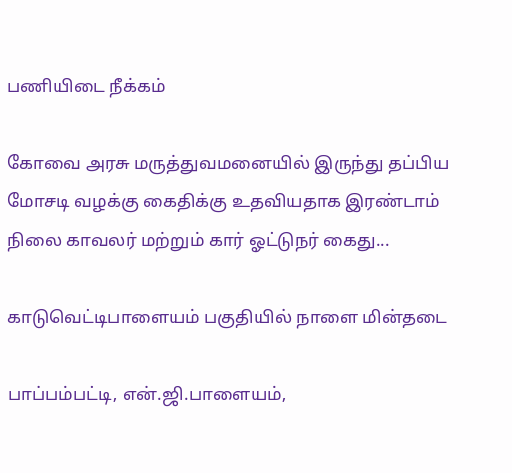பணியிடை நீக்கம்

கோவை அரசு மருத்துவமனையில் இருந்து தப்பிய மோசடி வழக்கு கைதிக்கு உதவியதாக இரண்டாம் நிலை காவலர் மற்றும் கார் ஓட்டுநர் கைது...

காடுவெட்டிபாளையம் பகுதியில் நாளை மின்தடை

பாப்பம்பட்டி, என்.ஜி.பாளையம்,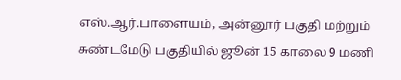எஸ்.ஆர்.பாளையம், அன்னூர் பகுதி மற்றும் சுண்டமேடு பகுதியில் ஜூன் 15 காலை 9 மணி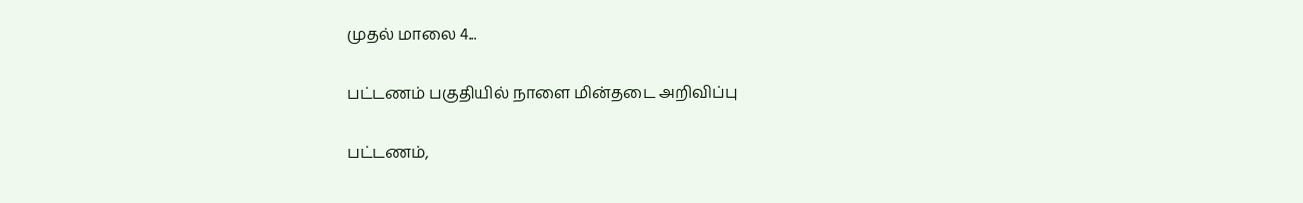முதல் மாலை 4...

பட்டணம் பகுதியில் நாளை மின்தடை அறிவிப்பு

பட்டணம்,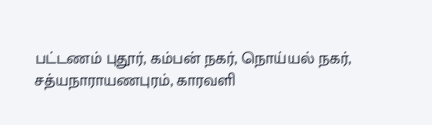பட்டணம் புதூர், கம்பன் நகர், நொய்யல் நகர், சத்யநாராயணபுரம், காரவளி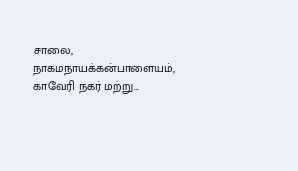சாலை, நாகமநாயக்கன்பாளையம், காவேரி நகர் மற்று...